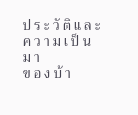ป ร ะ วั ติ แ ล ะ ค ว า ม เ ป็ น ม า
ข อ ง บ้ า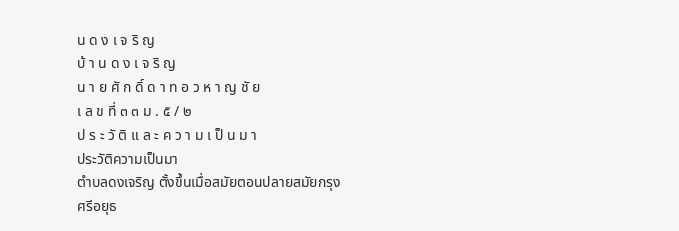น ด ง เ จ ริ ญ
บ้ า น ด ง เ จ ริ ญ
น า ย ศั ก ดิ์ ด า ท อ ว ห า ญ ชั ย
เ ล ข ที่ ๓ ๓ ม . ๕ / ๒
ป ร ะ วั ติ แ ล ะ ค ว า ม เ ป็ น ม า
ประวัติความเป็นมา
ตำบลดงเจริญ ตั้งขึ้นเมื่อสมัยตอนปลายสมัยกรุง
ศรีอยุธ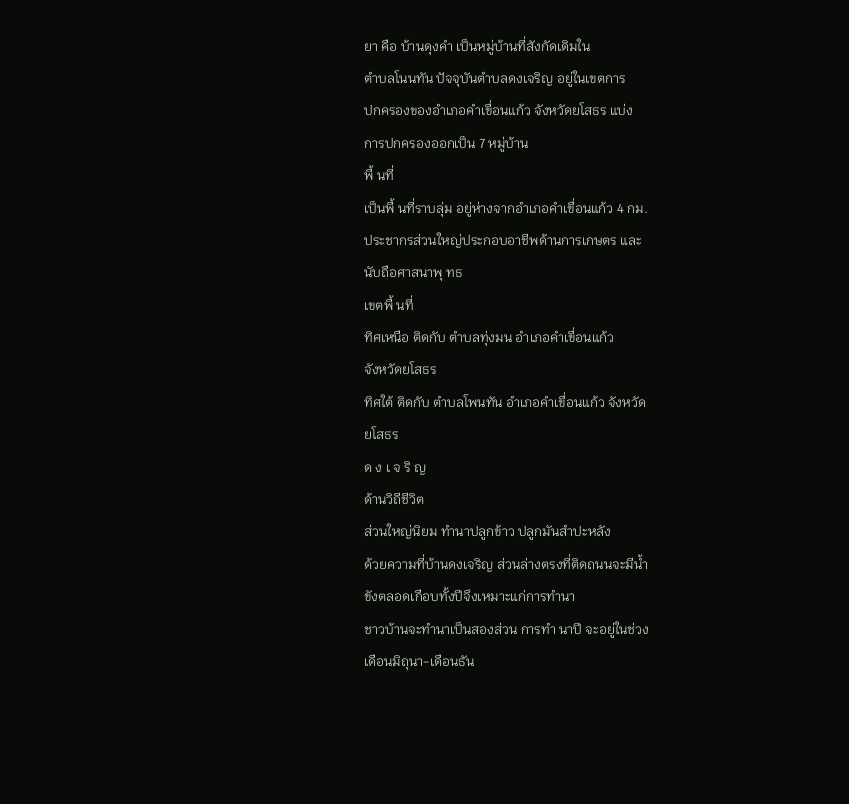ยา คือ บ้านดุงคำ เป็นหมู่บ้านที่สังกัดเดิมใน
ตำบลโนนทัน ปัจจุบันตำบลดงเจริญ อยู่ในเขตการ
ปกครองของอำเภอคำเขื่อนแก้ว จังหวัดยโสธร แบ่ง
การปกครองออกเป็น 7 หมู่บ้าน
พื้ นที่
เป็นพื้ นที่ราบลุ่ม อยู่ห่างจากอำเภอคำเขื่อนแก้ว 4 กม.
ประชากรส่วนใหญ่ประกอบอาชีพด้านการเกษตร และ
นับถือศาสนาพุ ทธ
เขตพื้ นที่
ทิศเหนือ ติดกับ ตำบลทุ่งมน อำเภอคำเขื่อนแก้ว
จังหวัดยโสธร
ทิศใต้ ติดกับ ตำบลโพนทัน อำเภอคำเขื่อนแก้ว จังหวัด
ยโสธร
ด ง เ จ ริ ญ
ด้านวิถีชีวิต
ส่วนใหญ่นิยม ทำนาปลูกข้าว ปลูกมันสำปะหลัง
ด้วยความที่บ้านดงเจริญ ส่วนล่างตรงที่ติดถนนจะมีน้ำ
ขังตลอดเกือบทั้งปีจึงเหมาะแก่การทำนา
ชาวบ้านจะทำนาเป็นสองส่วน การทำ นาปี จะอยู่ในช่วง
เดือนมิถุนา-เดือนธัน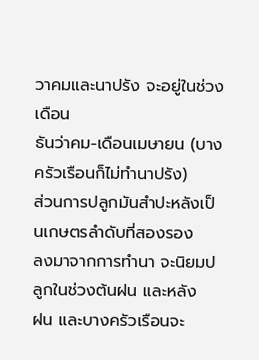วาคมและนาปรัง จะอยู่ในช่วงเดือน
ธันว่าคม-เดือนเมษายน (บางครัวเรือนก็ไม่ทำนาปรัง)
ส่วนการปลูกมันสำปะหลังเป็นเกษตรลำดับที่สองรอง
ลงมาจากการทำนา จะนิยมปลูกในช่วงต้นฝน และหลัง
ฝน และบางครัวเรือนจะ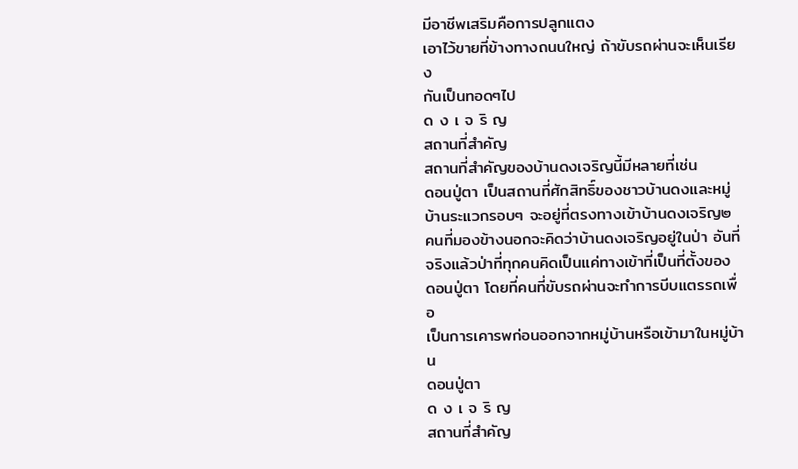มีอาชีพเสริมคือการปลูกแตง
เอาไว้ขายที่ข้างทางถนนใหญ่ ถ้าขับรถผ่านจะเห็นเรียง
กันเป็นทอดๆไป
ด ง เ จ ริ ญ
สถานที่สำคัญ
สถานที่สำคัญของบ้านดงเจริญนี้มีหลายที่เช่น
ดอนปู่ตา เป็นสถานที่ศักสิทธิ์ของชาวบ้านดงและหมู่
บ้านระแวกรอบๆ จะอยู่ที่ตรงทางเข้าบ้านดงเจริญ๒
คนที่มองข้างนอกจะคิดว่าบ้านดงเจริญอยู่ในป่า อันที่
จริงแล้วป่าที่ทุกคนคิดเป็นแค่ทางเข้าที่เป็นที่ตั้งของ
ดอนปู่ตา โดยที่คนที่ขับรถผ่านจะทำการบีบแตรรถเพื่ อ
เป็นการเคารพก่อนออกจากหมู่บ้านหรือเข้ามาในหมู่บ้าน
ดอนปู่ตา
ด ง เ จ ริ ญ
สถานที่สำคัญ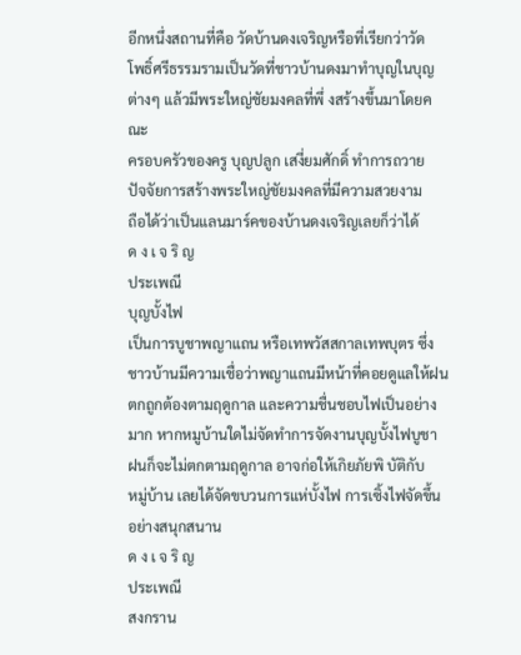อีกหนึ่งสถานที่คือ วัดบ้านดงเจริญหรือที่เรียกว่าวัด
โพธิ์ศรีธรรมรามเป็นวัดที่ชาวบ้านดงมาทำบุญในบุญ
ต่างๆ แล้วมีพระใหญ่ชัยมงคลที่พึ่ งสร้างขึ้นมาโดยคณะ
ครอบครัวของครู บุญปลูก เสงี่ยมศักดิ์ ทำการถวาย
ปัจจัยการสร้างพระใหญ่ชัยมงคลที่มีความสวยงาม
ถือได้ว่าเป็นแลนมาร์คของบ้านดงเจริญเลยก็ว่าได้
ด ง เ จ ริ ญ
ประเพณี
บุญบั้งไฟ
เป็นการบูชาพญาแถน หรือเทพวัสสกาลเทพบุตร ซึ่ง
ชาวบ้านมีความเชื่อว่าพญาแถนมีหน้าที่คอยดูแลให้ฝน
ตกถูกต้องตามฤดูกาล และความชื่นชอบไฟเป็นอย่าง
มาก หากหมูบ้านใดไม่จัดทำการจัดงานบุญบั้งไฟบูชา
ฝนก็จะไม่ตกตามฤดูกาล อาจก่อให้เกิยภัยพิ บัติกับ
หมู่บ้าน เลยได้จัดขบวนการแห่บั้งไฟ การเซิ้งไฟจัดขึ้น
อย่างสนุกสนาน
ด ง เ จ ริ ญ
ประเพณี
สงกราน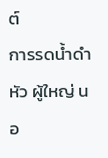ต์
การรดน้ำดำหัว ผู้ใหญ่ นอ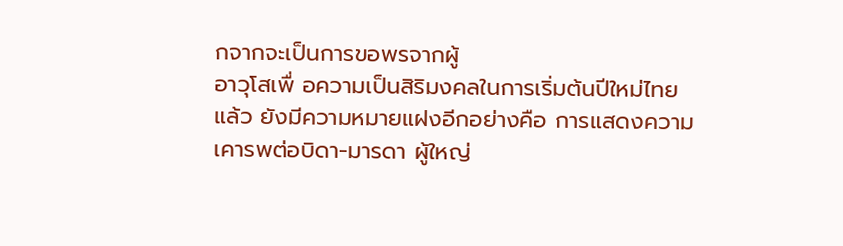กจากจะเป็นการขอพรจากผู้
อาวุโสเพื่ อความเป็นสิริมงคลในการเริ่มต้นปีใหม่ไทย
แล้ว ยังมีความหมายแฝงอีกอย่างคือ การแสดงความ
เคารพต่อบิดา-มารดา ผู้ใหญ่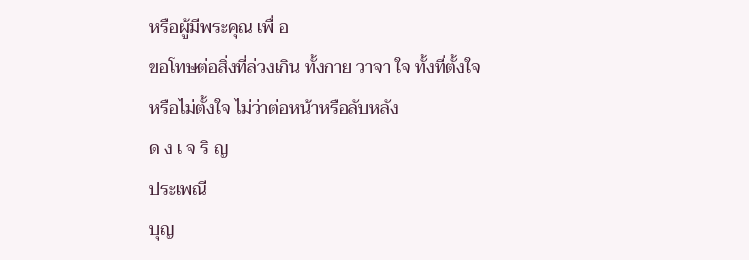หรือผู้มีพระคุณ เพื่ อ
ขอโทษต่อสิ่งที่ล่วงเกิน ทั้งกาย วาจา ใจ ทั้งที่ตั้งใจ
หรือไม่ตั้งใจ ไม่ว่าต่อหน้าหรือลับหลัง
ด ง เ จ ริ ญ
ประเพณี
บุญ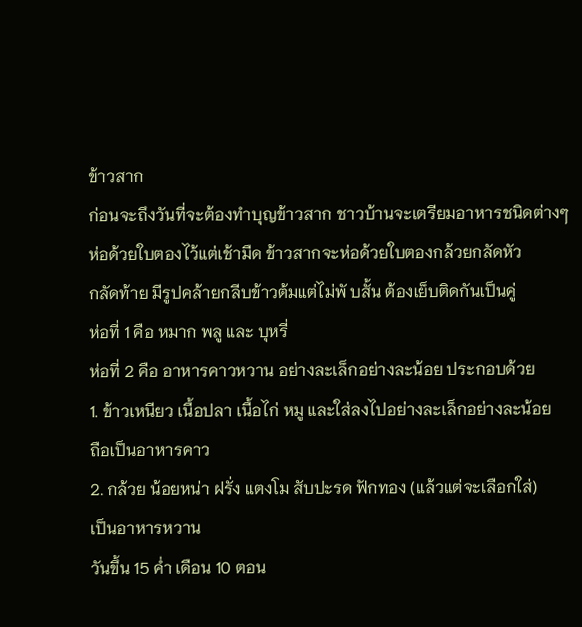ข้าวสาก
ก่อนจะถึงวันที่จะต้องทำบุญข้าวสาก ชาวบ้านจะเตรียมอาหารชนิดต่างๆ
ห่อด้วยใบตองไว้แต่เช้ามืด ข้าวสากจะห่อด้วยใบตองกล้วยกลัดหัว
กลัดท้าย มีรูปคล้ายกลีบข้าวต้มแต่ไม่พั บสั้น ต้องเย็บติดกันเป็นคู่
ห่อที่ 1 คือ หมาก พลู และ บุหรี่
ห่อที่ 2 คือ อาหารคาวหวาน อย่างละเล็กอย่างละน้อย ประกอบด้วย
1. ข้าวเหนียว เนื้อปลา เนื้อไก่ หมู และใส่ลงไปอย่างละเล็กอย่างละน้อย
ถือเป็นอาหารคาว
2. กล้วย น้อยหน่า ฝรั่ง แตงโม สับปะรด ฟักทอง (แล้วแต่จะเลือกใส่)
เป็นอาหารหวาน
วันขึ้น 15 ค่ำ เดือน 10 ตอน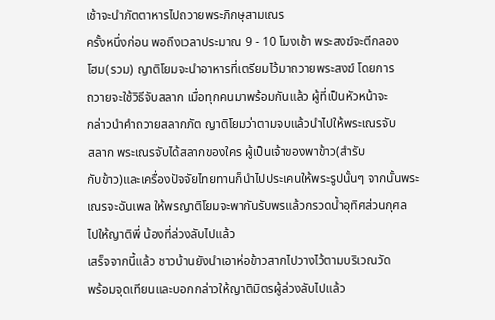เช้าจะนำภัตตาหารไปถวายพระภิกษุสามเณร
ครั้งหนึ่งก่อน พอถึงเวลาประมาณ 9 - 10 โมงเช้า พระสงฆ์จะตีกลอง
โฮม(รวม) ญาติโยมจะนำอาหารที่เตรียมไว้มาถวายพระสงฆ์ โดยการ
ถวายจะใช้วิธีจับสลาก เมื่อทุกคนมาพร้อมกันแล้ว ผู้ที่เป็นหัวหน้าจะ
กล่าวนำคำถวายสลากภัต ญาติโยมว่าตามจบแล้วนำไปให้พระเณรจับ
สลาก พระเณรจับได้สลากของใคร ผู้เป็นเจ้าของพาข้าว(สำรับ
กับข้าว)และเครื่องปัจจัยไทยทานก็นำไปประเคนให้พระรูปนั้นๆ จากนั้นพระ
เณรจะฉันเพล ให้พรญาติโยมจะพากันรับพรแล้วกรวดน้ำอุทิศส่วนกุศล
ไปให้ญาติพี่ น้องที่ล่วงลับไปแล้ว
เสร็จจากนี้แล้ว ชาวบ้านยังนำเอาห่อข้าวสากไปวางไว้ตามบริเวณวัด
พร้อมจุดเทียนและบอกกล่าวให้ญาติมิตรผู้ล่วงลับไปแล้ว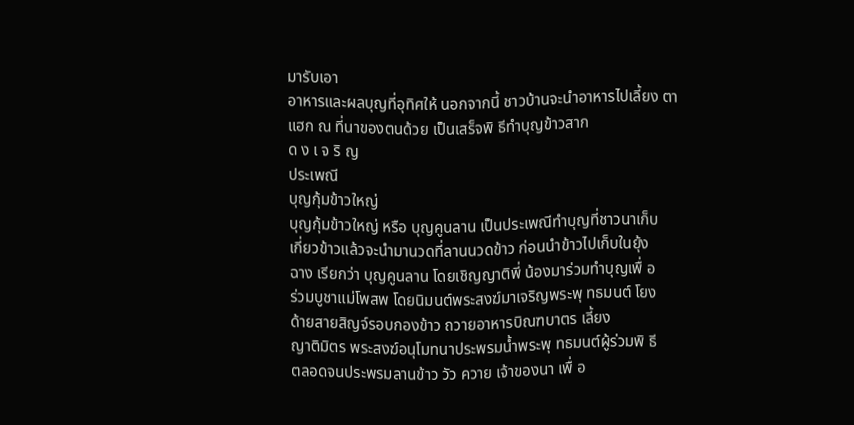มารับเอา
อาหารและผลบุญที่อุทิศให้ นอกจากนี้ ชาวบ้านจะนำอาหารไปเลี้ยง ตา
แฮก ณ ที่นาของตนด้วย เป็นเสร็จพิ ธีทำบุญข้าวสาก
ด ง เ จ ริ ญ
ประเพณี
บุญกุ้มข้าวใหญ่
บุญกุ้มข้าวใหญ่ หรือ บุญคูนลาน เป็นประเพณีทำบุญที่ชาวนาเก็บ
เกี่ยวข้าวแล้วจะนำมานวดที่ลานนวดข้าว ก่อนนำข้าวไปเก็บในยุ้ง
ฉาง เรียกว่า บุญคูนลาน โดยเชิญญาติพี่ น้องมาร่วมทำบุญเพื่ อ
ร่วมบูชาแม่โพสพ โดยนิมนต์พระสงฆ์มาเจริญพระพุ ทธมนต์ โยง
ด้ายสายสิญจ์รอบกองข้าว ถวายอาหารบิณฑบาตร เลี้ยง
ญาติมิตร พระสงฆ์อนุโมทนาประพรมน้ำพระพุ ทธมนต์ผู้ร่วมพิ ธี
ตลอดจนประพรมลานข้าว วัว ควาย เจ้าของนา เพื่ อ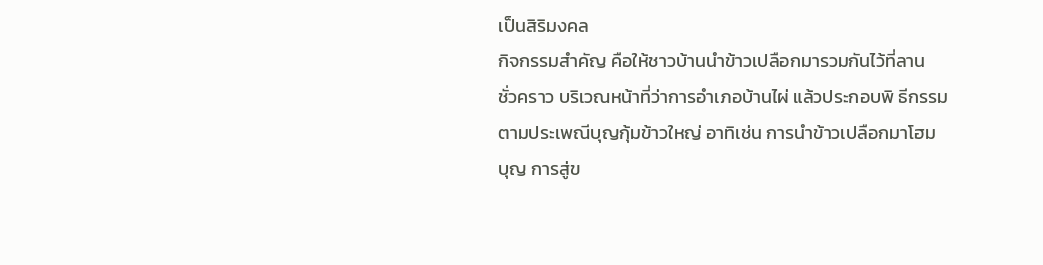เป็นสิริมงคล
กิจกรรมสำคัญ คือให้ชาวบ้านนำข้าวเปลือกมารวมกันไว้ที่ลาน
ชั่วคราว บริเวณหน้าที่ว่าการอำเภอบ้านไผ่ แล้วประกอบพิ ธีกรรม
ตามประเพณีบุญกุ้มข้าวใหญ่ อาทิเช่น การนำข้าวเปลือกมาโฮม
บุญ การสู่ข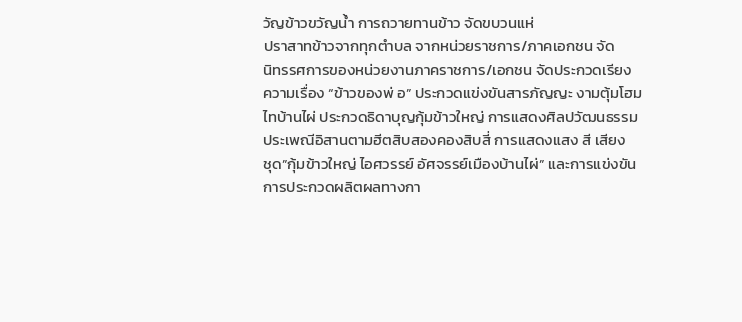วัญข้าวขวัญน้ำ การถวายทานข้าว จัดขบวนแห่
ปราสาทข้าวจากทุกตำบล จากหน่วยราชการ/ภาคเอกชน จัด
นิทรรศการของหน่วยงานภาคราชการ/เอกชน จัดประกวดเรียง
ความเรื่อง “ข้าวของพ่ อ” ประกวดแข่งขันสารภัญญะ งามตุ้มโฮม
ไทบ้านไผ่ ประกวดธิดาบุญกุ้มข้าวใหญ่ การแสดงศิลปวัฒนธรรม
ประเพณีอิสานตามฮีตสิบสองคองสิบสี่ การแสดงแสง สี เสียง
ชุด”กุ้มข้าวใหญ่ ไอศวรรย์ อัศจรรย์เมืองบ้านไผ่” และการแข่งขัน
การประกวดผลิตผลทางกา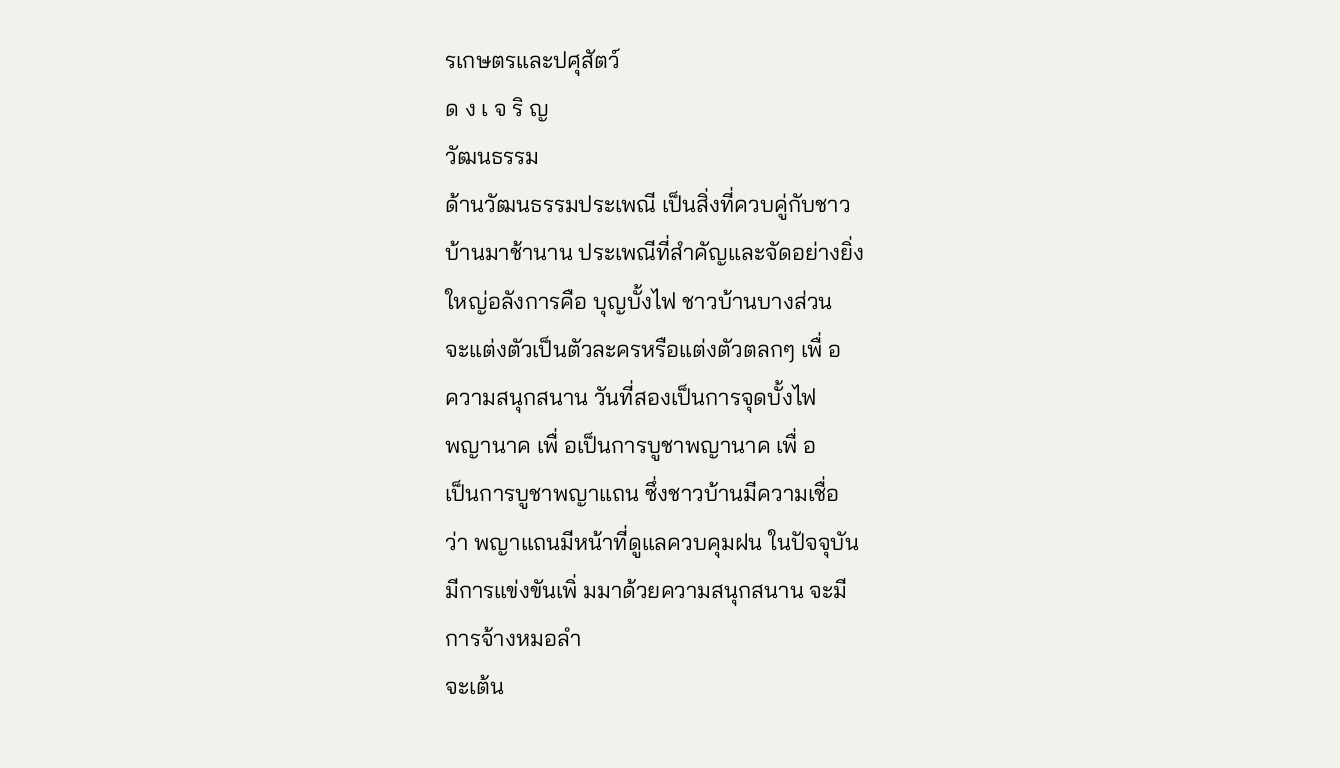รเกษตรและปศุสัตว์
ด ง เ จ ริ ญ
วัฒนธรรม
ด้านวัฒนธรรมประเพณี เป็นสิ่งที่ควบคู่กับชาว
บ้านมาช้านาน ประเพณีที่สำคัญและจัดอย่างยิ่ง
ใหญ่อลังการคือ บุญบั้งไฟ ชาวบ้านบางส่วน
จะแต่งตัวเป็นตัวละครหรือแต่งตัวตลกๆ เพื่ อ
ความสนุกสนาน วันที่สองเป็นการจุดบั้งไฟ
พญานาค เพื่ อเป็นการบูชาพญานาค เพื่ อ
เป็นการบูชาพญาแถน ซึ่งชาวบ้านมีความเชื่อ
ว่า พญาแถนมีหน้าที่ดูแลควบคุมฝน ในปัจจุบัน
มีการแข่งขันเพิ่ มมาด้วยความสนุกสนาน จะมี
การจ้างหมอลำ
จะเต้น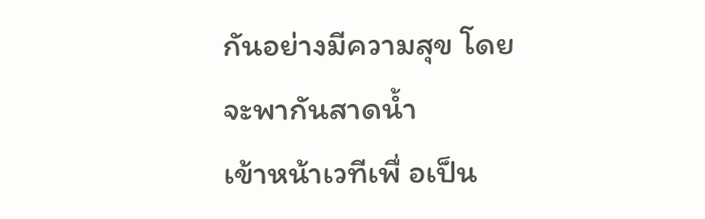กันอย่างมีความสุข โดยจะพากันสาดน้ำ
เข้าหน้าเวทีเพื่ อเป็น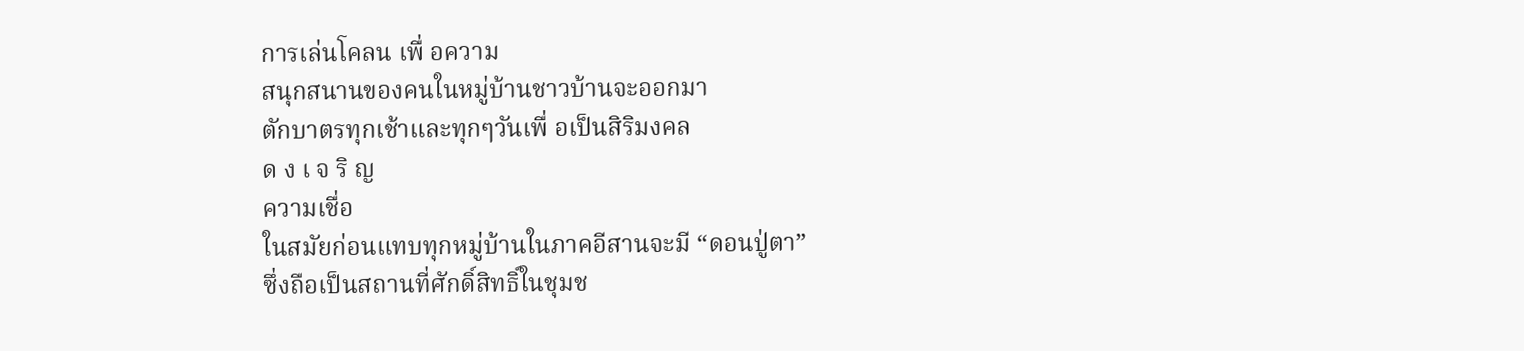การเล่นโคลน เพื่ อความ
สนุกสนานของคนในหมู่บ้านชาวบ้านจะออกมา
ตักบาตรทุกเช้าและทุกๆวันเพื่ อเป็นสิริมงคล
ด ง เ จ ริ ญ
ความเชื่อ
ในสมัยก่อนแทบทุกหมู่บ้านในภาคอีสานจะมี “ดอนปู่ตา”
ซึ่งถือเป็นสถานที่ศักดิ์สิทธิ์ในชุมช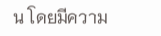น โดยมีความ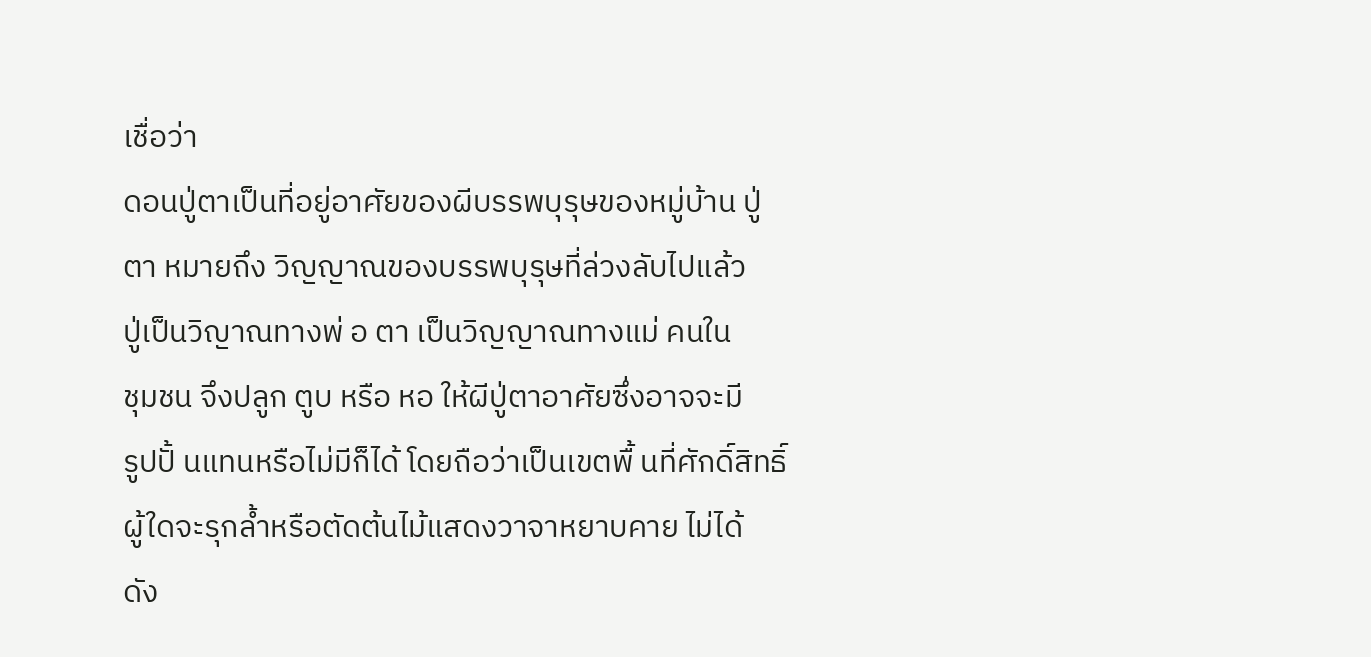เชื่อว่า
ดอนปู่ตาเป็นที่อยู่อาศัยของผีบรรพบุรุษของหมู่บ้าน ปู่
ตา หมายถึง วิญญาณของบรรพบุรุษที่ล่วงลับไปแล้ว
ปู่เป็นวิญาณทางพ่ อ ตา เป็นวิญญาณทางแม่ คนใน
ชุมชน จึงปลูก ตูบ หรือ หอ ให้ผีปู่ตาอาศัยซึ่งอาจจะมี
รูปปั้ นแทนหรือไม่มีก็ได้ โดยถือว่าเป็นเขตพื้ นที่ศักดิ์สิทธิ์
ผู้ใดจะรุกล้ำหรือตัดต้นไม้แสดงวาจาหยาบคาย ไม่ได้
ดัง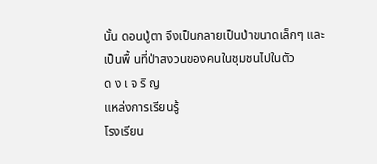นั้น ดอนปู่ตา จึงเป็นกลายเป็นป่าขนาดเล็กๆ และ
เป็นพื้ นที่ป่าสงวนของคนในชุมชนไปในตัว
ด ง เ จ ริ ญ
แหล่งการเรียนรู้
โรงเรียน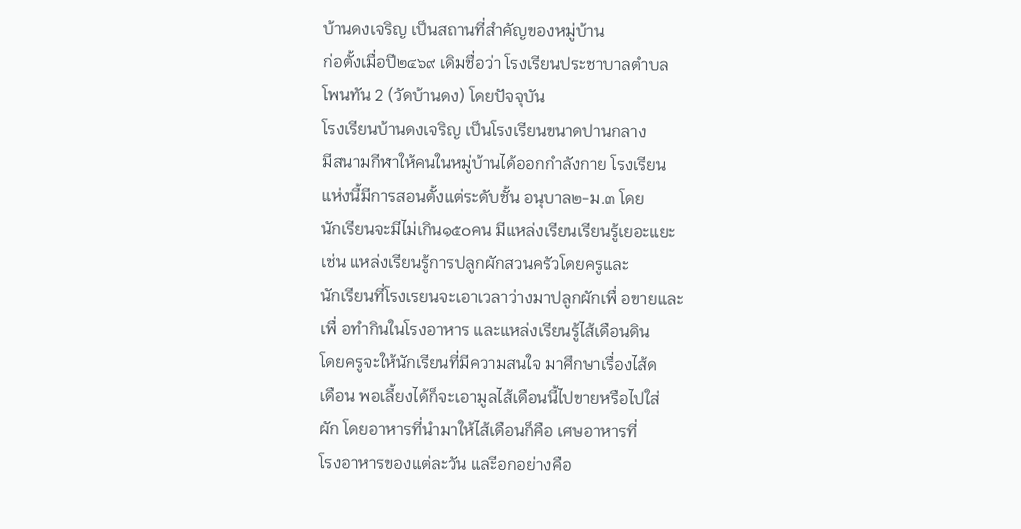บ้านดงเจริญ เป็นสถานที่สำคัญของหมู่บ้าน
ก่อตั้งเมื่อปี๒๔๖๙ เดิมชื่อว่า โรงเรียนประชาบาลตำบล
โพนทัน 2 (วัดบ้านดง) โดยปัจจุบัน
โรงเรียนบ้านดงเจริญ เป็นโรงเรียนขนาดปานกลาง
มีสนามกีฬาให้คนในหมู่บ้านได้ออกกำลังกาย โรงเรียน
แห่งนี้มีการสอนตั้งแต่ระดับชั้น อนุบาล๒-ม.๓ โดย
นักเรียนจะมีไม่เกิน๑๕๐คน มีแหล่งเรียนเรียนรู้เยอะแยะ
เช่น แหล่งเรียนรู้การปลูกผักสวนครัวโดยครูและ
นักเรียนที่โรงเรยนจะเอาเวลาว่างมาปลูกผักเพื่ อขายและ
เพื่ อทำกินในโรงอาหาร และแหล่งเรียนรู้ไส้เดือนดิน
โดยครูจะให้นักเรียนที่มีความสนใจ มาศึกษาเรื่องไส้ด
เดือน พอเลี้ยงได้ก็จะเอามูลไส้เดือนนี้ไปขายหรือไปใส่
ผัก โดยอาหารที่นำมาให้ไส้เดือนก็คือ เศษอาหารที่
โรงอาหารของแต่ละวัน และีอกอย่างคือ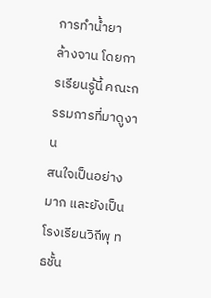การทำน้ำยา
ล้างจาน โดยการเรียนรู้นี้ คณะกรรมการที่มาดูงาน
สนใจเป็นอย่างมาก และยังเป็นโรงเรียนวิถีพุ ทธชั้น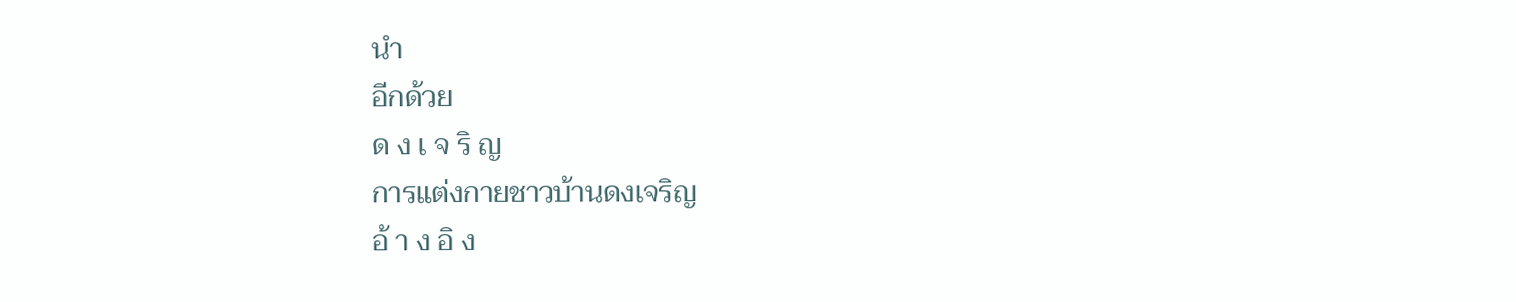นำ
อีกด้วย
ด ง เ จ ริ ญ
การแต่งกายชาวบ้านดงเจริญ
อ้ า ง อิ ง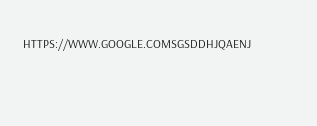HTTPS://WWW.GOOGLE.COMSGSDDHJQAENJ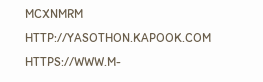MCXNMRM
HTTP://YASOTHON.KAPOOK.COM
HTTPS://WWW.M-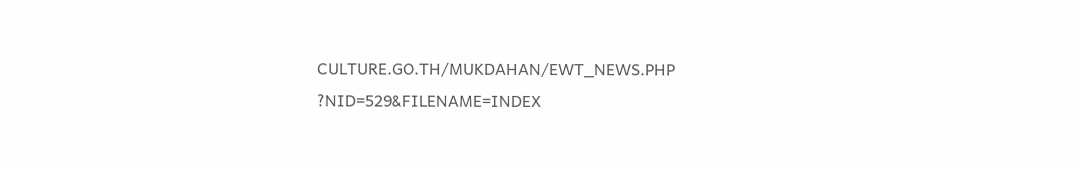CULTURE.GO.TH/MUKDAHAN/EWT_NEWS.PHP
?NID=529&FILENAME=INDEX